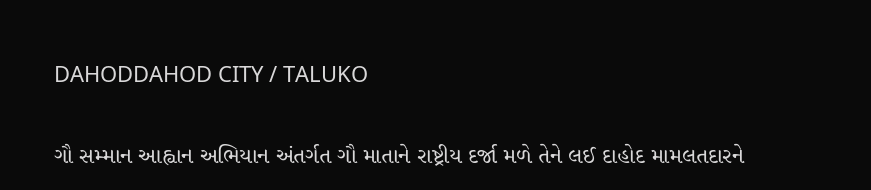DAHODDAHOD CITY / TALUKO

ગૌ સમ્માન આહ્વાન અભિયાન અંતર્ગત ગૌ માતાને રાષ્ટ્રીય દર્જા મળે તેને લઈ દાહોદ મામલતદારને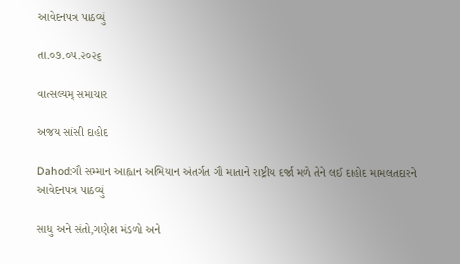આવેદનપત્ર પાઠવ્યું

તા.૦૭.૦૫.૨૦૨૬

વાત્સલ્યમ્ સમાચાર

અજય સાંસી દાહોદ

Dahod:ગૌ સમ્માન આહ્વાન અભિયાન અંતર્ગત ગૌ માતાને રાષ્ટ્રીય દર્જા મળે તેને લઈ દાહોદ મામલતદારને આવેદનપત્ર પાઠવ્યું

સાધુ અને સંતો,ગણેશ મંડળો અને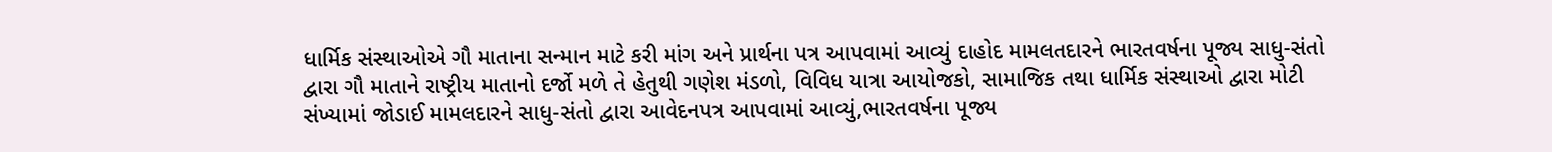ધાર્મિક સંસ્થાઓએ ગૌ માતાના સન્માન માટે કરી માંગ અને પ્રાર્થના પત્ર આપવામાં આવ્યું દાહોદ મામલતદારને ભારતવર્ષના પૂજ્ય સાધુ-સંતો દ્વારા ગૌ માતાને રાષ્ટ્રીય માતાનો દર્જો મળે તે હેતુથી ગણેશ મંડળો, વિવિધ યાત્રા આયોજકો, સામાજિક તથા ધાર્મિક સંસ્થાઓ દ્વારા મોટી સંખ્યામાં જોડાઈ મામલદારને સાધુ-સંતો દ્વારા આવેદનપત્ર આપવામાં આવ્યું,ભારતવર્ષના પૂજ્ય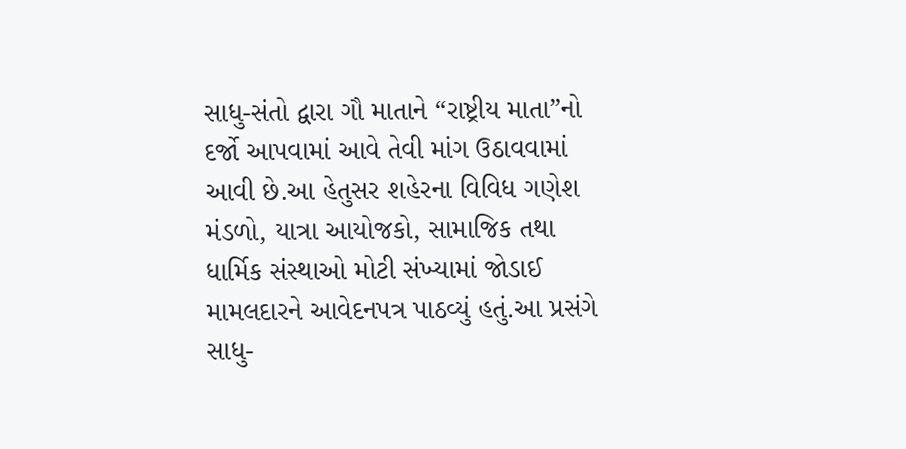સાધુ-સંતો દ્વારા ગૌ માતાને “રાષ્ટ્રીય માતા”નો દર્જો આપવામાં આવે તેવી માંગ ઉઠાવવામાં આવી છે.આ હેતુસર શહેરના વિવિધ ગણેશ મંડળો, યાત્રા આયોજકો, સામાજિક તથા ધાર્મિક સંસ્થાઓ મોટી સંખ્યામાં જોડાઈ મામલદારને આવેદનપત્ર પાઠવ્યું હતું.આ પ્રસંગે સાધુ-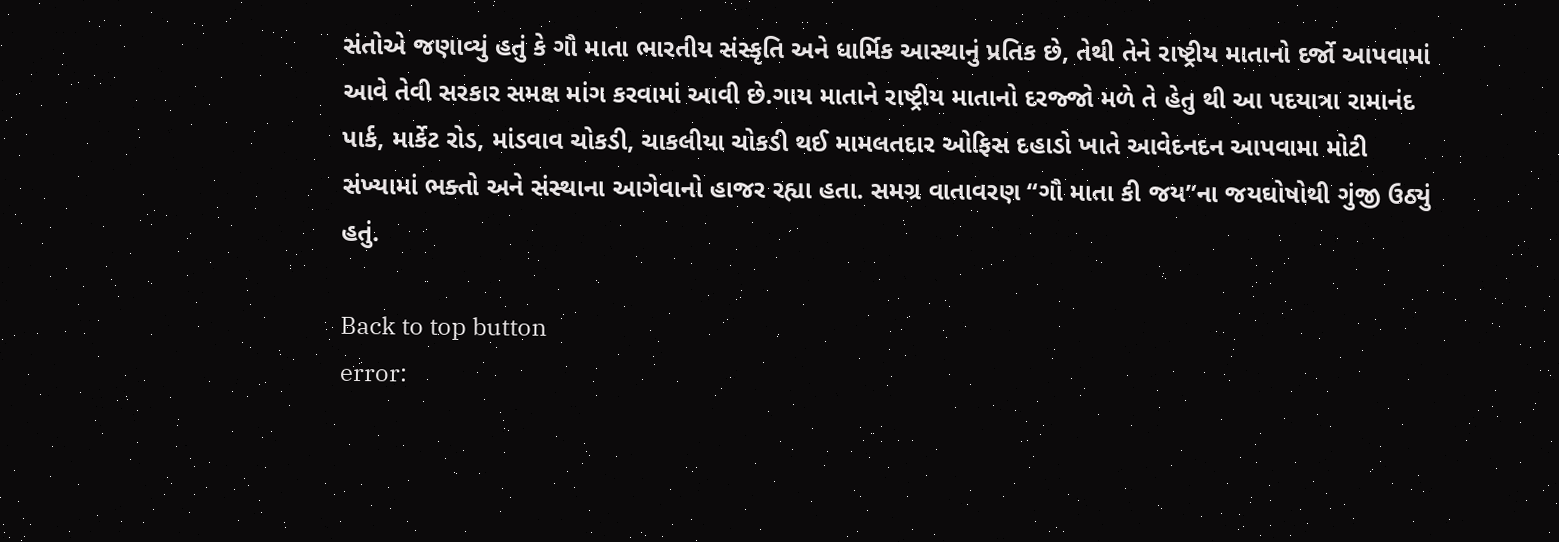સંતોએ જણાવ્યું હતું કે ગૌ માતા ભારતીય સંસ્કૃતિ અને ધાર્મિક આસ્થાનું પ્રતિક છે, તેથી તેને રાષ્ટ્રીય માતાનો દર્જો આપવામાં આવે તેવી સરકાર સમક્ષ માંગ કરવામાં આવી છે.ગાય માતાને રાષ્ટ્રીય માતાનો દરજ્જો મળે તે હેતુ થી આ પદયાત્રા રામાનંદ પાર્ક, માર્કેટ રોડ, માંડવાવ ચોકડી, ચાકલીયા ચોકડી થઈ મામલતદાર ઓફિસ દહાડો ખાતે આવેદનદન આપવામા મોટી સંખ્યામાં ભક્તો અને સંસ્થાના આગેવાનો હાજર રહ્યા હતા. સમગ્ર વાતાવરણ “ગૌ માતા કી જય”ના જયઘોષોથી ગુંજી ઉઠ્યું હતું.

Back to top button
error: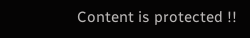Content is protected !!